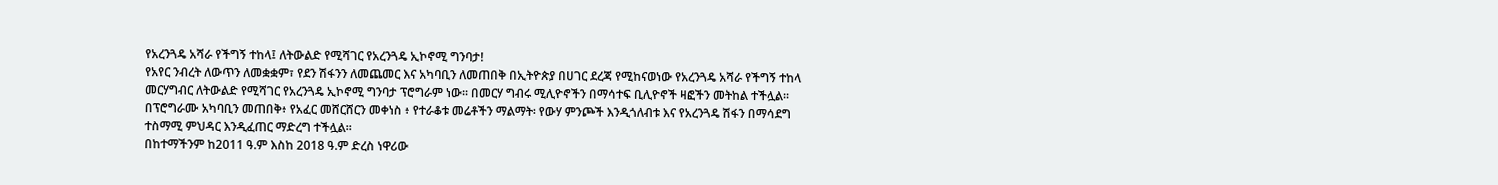የአረንጓዴ አሻራ የችግኝ ተከላ፤ ለትውልድ የሚሻገር የአረንጓዴ ኢኮኖሚ ግንባታ!
የአየር ንብረት ለውጥን ለመቋቋም፣ የደን ሽፋንን ለመጨመር እና አካባቢን ለመጠበቅ በኢትዮጵያ በሀገር ደረጃ የሚከናወነው የአረንጓዴ አሻራ የችግኝ ተከላ መርሃግብር ለትውልድ የሚሻገር የአረንጓዴ ኢኮኖሚ ግንባታ ፕሮግራም ነው፡፡ በመርሃ ግብሩ ሚሊዮኖችን በማሳተፍ ቢሊዮኖች ዛፎችን መትከል ተችሏል፡፡ በፕሮግራሙ አካባቢን መጠበቅ፥ የአፈር መሸርሸርን መቀነስ ፥ የተራቆቱ መሬቶችን ማልማት፡ የውሃ ምንጮች እንዲጎለብቱ እና የአረንጓዴ ሽፋን በማሳደግ ተስማሚ ምህዳር እንዲፈጠር ማድረግ ተችሏል።
በከተማችንም ከ2011 ዓ.ም እስከ 2018 ዓ.ም ድረስ ነዋሪው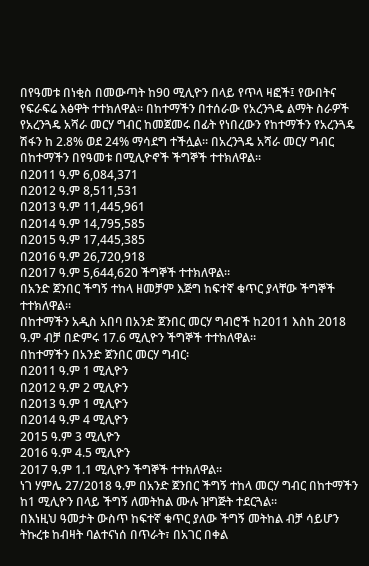በየዓመቱ በነቂስ በመውጣት ከ90 ሚሊዮን በላይ የጥላ ዛፎች፤ የውበትና የፍራፍሬ እፅዋት ተተክለዋል፡፡ በከተማችን በተሰራው የአረንጓዴ ልማት ስራዎች የአረንጓዴ አሻራ መርሃ ግብር ከመጀመሩ በፊት የነበረውን የከተማችን የአረንጓዴ ሽፋን ከ 2.8% ወደ 24% ማሳደግ ተችሏል። በአረንጓዴ አሻራ መርሃ ግብር በከተማችን በየዓመቱ በሚሊዮኖች ችግኞች ተተክለዋል፡፡
በ2011 ዓ.ም 6,084,371
በ2012 ዓ.ም 8,511,531
በ2013 ዓ.ም 11,445,961
በ2014 ዓ.ም 14,795,585
በ2015 ዓ.ም 17,445,385
በ2016 ዓ.ም 26,720,918
በ2017 ዓ.ም 5,644,620 ችግኞች ተተክለዋል።
በአንድ ጀንበር ችግኝ ተከላ ዘመቻም እጅግ ከፍተኛ ቁጥር ያላቸው ችግኞች ተተክለዋል።
በከተማችን አዲስ አበባ በአንድ ጀንበር መርሃ ግብሮች ከ2011 እስከ 2018 ዓ.ም ብቻ በድምሩ 17.6 ሚሊዮን ችግኞች ተተክለዋል።
በከተማችን በአንድ ጀንበር መርሃ ግብር፡
በ2011 ዓ.ም 1 ሚሊዮን
በ2012 ዓ.ም 2 ሚሊዮን
በ2013 ዓ.ም 1 ሚሊዮን
በ2014 ዓ.ም 4 ሚሊዮን
2015 ዓ.ም 3 ሚሊዮን
2016 ዓ.ም 4.5 ሚሊዮን
2017 ዓ.ም 1.1 ሚሊዮን ችግኞች ተተክለዋል፡፡
ነገ ሃምሌ 27/2018 ዓ.ም በአንድ ጀንበር ችግኝ ተከላ መርሃ ግብር በከተማችን ከ1 ሚሊዮን በላይ ችግኝ ለመትከል ሙሉ ዝግጅት ተደርጓል፡፡
በእነዚህ ዓመታት ውስጥ ከፍተኛ ቁጥር ያለው ችግኝ መትከል ብቻ ሳይሆን ትኩረቱ ከብዛት ባልተናነሰ በጥራት፣ በአገር በቀል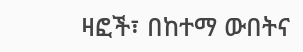ዛፎች፣ በከተማ ውበትና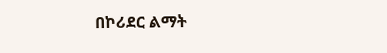በኮሪደር ልማት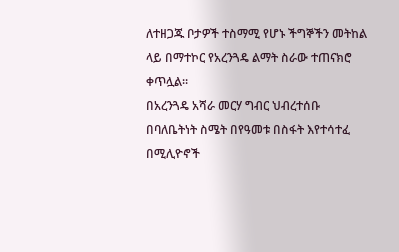ለተዘጋጁ ቦታዎች ተስማሚ የሆኑ ችግኞችን መትከል ላይ በማተኮር የአረንጓዴ ልማት ስራው ተጠናክሮ ቀጥሏል።
በአረንጓዴ አሻራ መርሃ ግብር ህብረተሰቡ በባለቤትነት ስሜት በየዓመቱ በስፋት እየተሳተፈ በሚሊዮኖች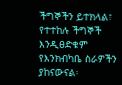ችግኞችን ይተክላል፣ የተተከሉ ችግኞች እንዲፀድቁም የእንክብካቤ ስራዎችን ያከናውናል፡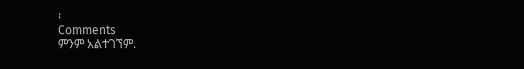፡
Comments
ምንም አልተገኘም.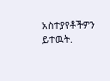አስተያየቶችዎን ይተዉት.